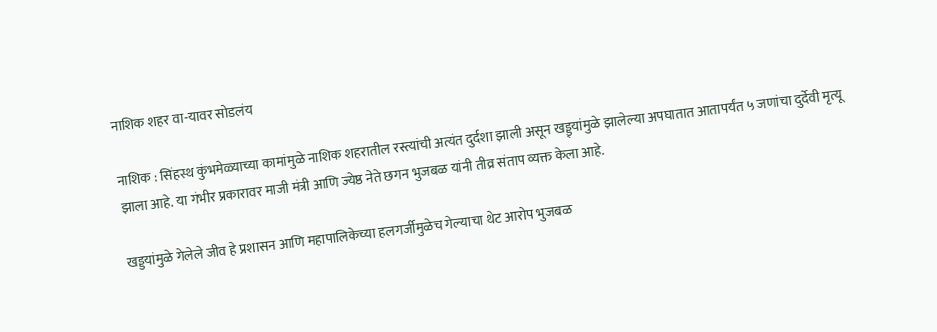नाशिक शहर वा-यावर सोडलंय

नाशिक : सिंहस्थ कुंभमेळ्याच्या कामांमुळे नाशिक शहरातील रस्त्यांची अत्यंत दुर्दशा झाली असून खड्ड्यांमुळे झालेल्या अपघातात आतापर्यंत ५ जणांचा दुर्देवी मृत्यू झाला आहे. या गंभीर प्रकारावर माजी मंत्री आणि ज्येष्ठ नेते छगन भुजबळ यांनी तीव्र संताप व्यक्त केला आहे.

खड्डयांमुळे गेलेले जीव हे प्रशासन आणि महापालिकेच्या हलगर्जीमुळेच गेल्याचा थेट आरोप भुजबळ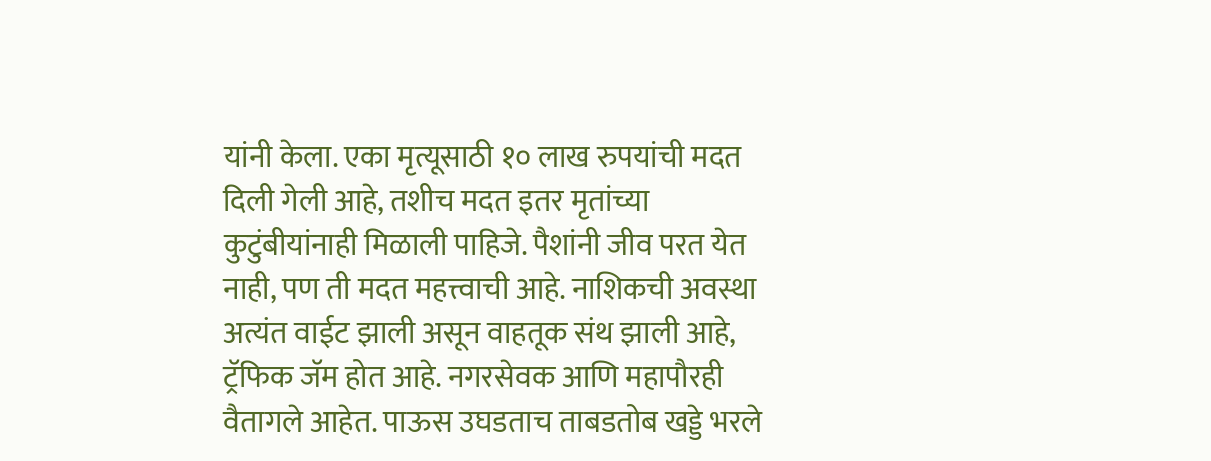यांनी केला. एका मृत्यूसाठी १० लाख रुपयांची मदत दिली गेली आहे, तशीच मदत इतर मृतांच्या कुटुंबीयांनाही मिळाली पाहिजे. पैशांनी जीव परत येत नाही, पण ती मदत महत्त्वाची आहे. नाशिकची अवस्था अत्यंत वाईट झाली असून वाहतूक संथ झाली आहे, ट्रॅफिक जॅम होत आहे. नगरसेवक आणि महापौरही वैतागले आहेत. पाऊस उघडताच ताबडतोब खड्डे भरले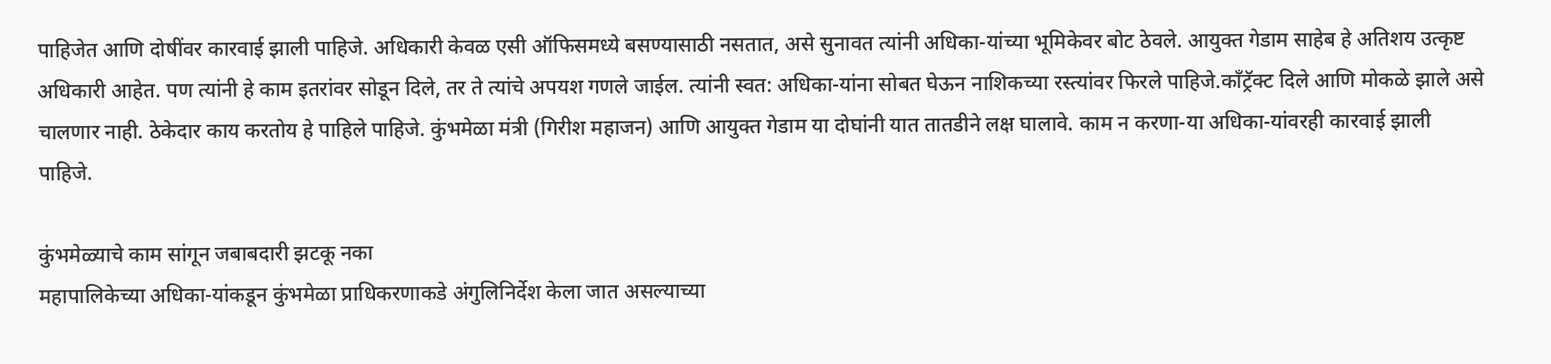पाहिजेत आणि दोषींवर कारवाई झाली पाहिजे. अधिकारी केवळ एसी ऑफिसमध्ये बसण्यासाठी नसतात, असे सुनावत त्यांनी अधिका-यांच्या भूमिकेवर बोट ठेवले. आयुक्त गेडाम साहेब हे अतिशय उत्कृष्ट अधिकारी आहेत. पण त्यांनी हे काम इतरांवर सोडून दिले, तर ते त्यांचे अपयश गणले जाईल. त्यांनी स्वत: अधिका-यांना सोबत घेऊन नाशिकच्या रस्त्यांवर फिरले पाहिजे.काँट्रॅक्ट दिले आणि मोकळे झाले असे चालणार नाही. ठेकेदार काय करतोय हे पाहिले पाहिजे. कुंभमेळा मंत्री (गिरीश महाजन) आणि आयुक्त गेडाम या दोघांनी यात तातडीने लक्ष घालावे. काम न करणा-या अधिका-यांवरही कारवाई झाली पाहिजे.

कुंभमेळ्याचे काम सांगून जबाबदारी झटकू नका
महापालिकेच्या अधिका-यांकडून कुंभमेळा प्राधिकरणाकडे अंगुलिनिर्देश केला जात असल्याच्या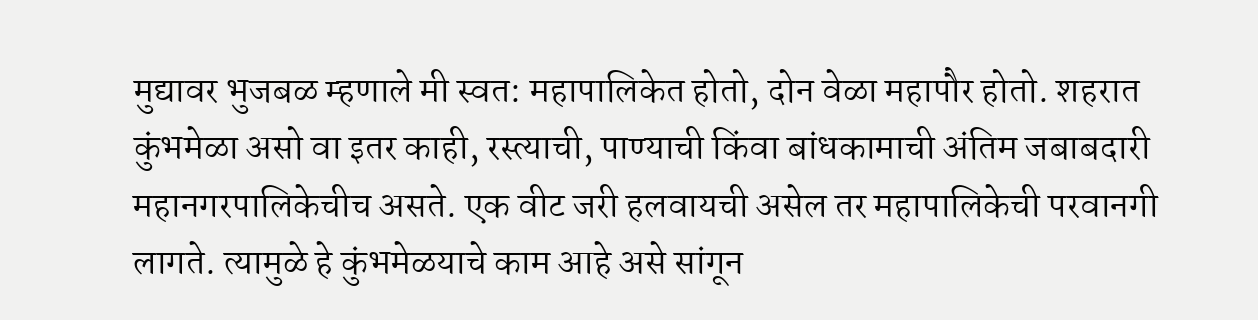मुद्यावर भुजबळ म्हणाले मी स्वत: महापालिकेत होतो, दोन वेळा महापौर होतो. शहरात कुंभमेळा असो वा इतर काही, रस्त्याची, पाण्याची किंवा बांधकामाची अंतिम जबाबदारी महानगरपालिकेचीच असते. एक वीट जरी हलवायची असेल तर महापालिकेची परवानगी लागते. त्यामुळे हे कुंभमेळयाचे काम आहे असे सांगून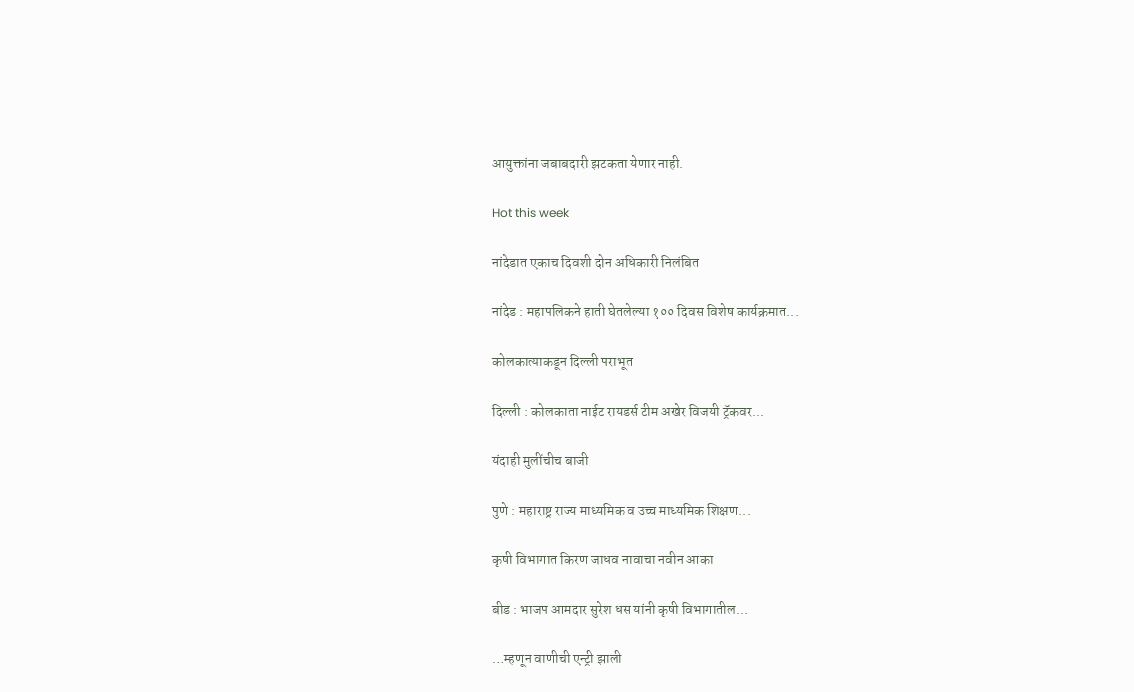आयुक्तांना जबाबदारी झटकता येणार नाही.

Hot this week

नांदेडात एकाच दिवशी दोन अधिकारी निलंबित

नांदेड : महापलिकने हाती घेतलेल्या १०० दिवस विशेष कार्यक्रमात...

कोलकात्याकडून दिल्ली पराभूत

दिल्ली : कोलकाता नाईट रायडर्स टीम अखेर विजयी ट्रॅकवर...

यंदाही मुलींचीच बाजी

पुणे : महाराष्ट्र राज्य माध्यमिक व उच्च माध्यमिक शिक्षण...

कृषी विभागात किरण जाधव नावाचा नवीन आका

बीड : भाजप आमदार सुरेश धस यांनी कृषी विभागातील...

…म्हणून वाणीची एन्ट्री झाली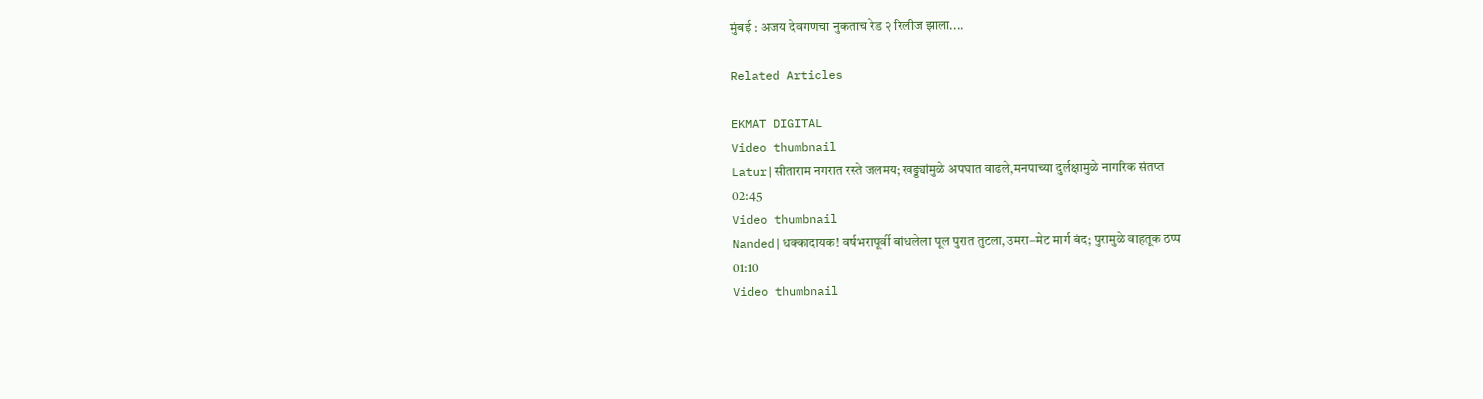मुंबई : अजय देवगणचा नुकताच रेड २ रिलीज झाला....

Related Articles

EKMAT DIGITAL
Video thumbnail
Latur|सीताराम नगरात रस्ते जलमय; खड्ड्यांमुळे अपघात वाढले,मनपाच्या दुर्लक्षामुळे नागरिक संतप्त
02:45
Video thumbnail
Nanded|धक्कादायक! वर्षभरापूर्वी बांधलेला पूल पुरात तुटला,उमरा–मेट मार्ग बंद; पुरामुळे वाहतूक ठप्प
01:10
Video thumbnail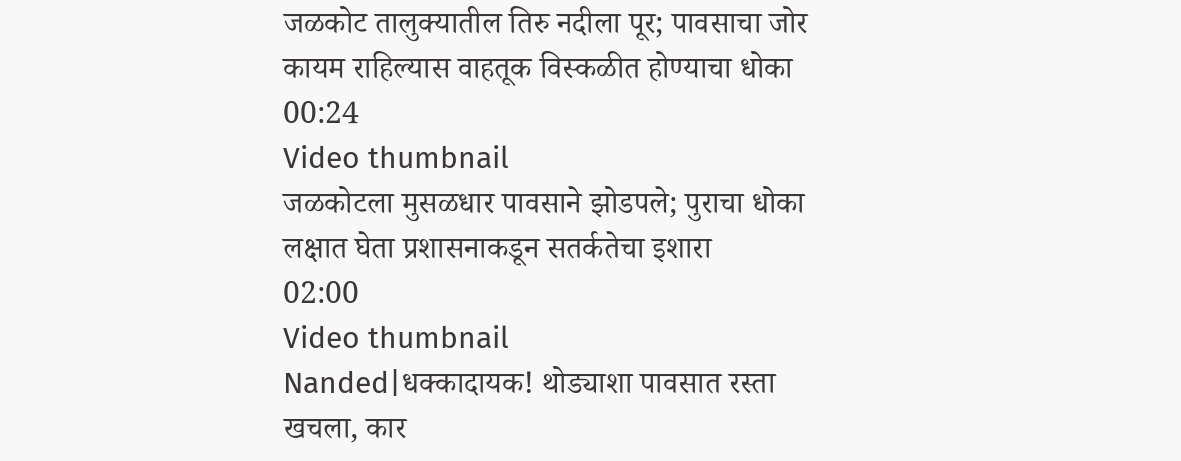जळकोट तालुक्यातील तिरु नदीला पूर; पावसाचा जोर कायम राहिल्यास वाहतूक विस्कळीत होण्याचा धोका
00:24
Video thumbnail
जळकोटला मुसळधार पावसाने झोडपले; पुराचा धोका लक्षात घेता प्रशासनाकडून सतर्कतेचा इशारा
02:00
Video thumbnail
Nanded|धक्कादायक! थोड्याशा पावसात रस्ता खचला, कार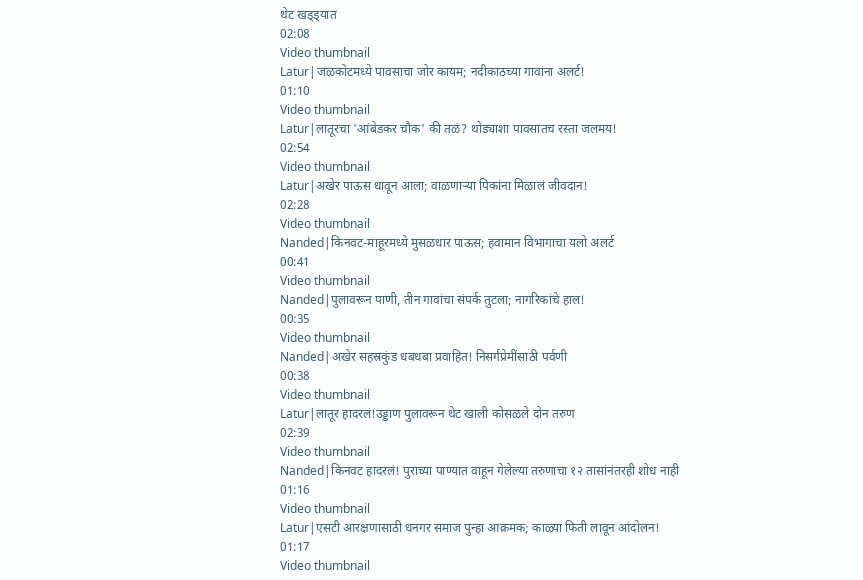थेट खड्ड्यात
02:08
Video thumbnail
Latur|जळकोटमध्ये पावसाचा जोर कायम; नदीकाठच्या गावांना अलर्ट!
01:10
Video thumbnail
Latur|लातूरचा 'आंबेडकर चौक' की तळं? थोड्याशा पावसातच रस्ता जलमय!
02:54
Video thumbnail
Latur|अखेर पाऊस धावून आला; वाळणाऱ्या पिकांना मिळालं जीवदान!
02:28
Video thumbnail
Nanded|किनवट-माहूरमध्ये मुसळधार पाऊस; हवामान विभागाचा यलो अलर्ट
00:41
Video thumbnail
Nanded|पुलावरून पाणी, तीन गावांचा संपर्क तुटला; नागरिकांचे हाल!
00:35
Video thumbnail
Nanded|अखेर सहस्रकुंड धबधबा प्रवाहित! निसर्गप्रेमींसाठी पर्वणी
00:38
Video thumbnail
Latur|लातूर हादरलं!उड्डाण पुलावरून थेट खाली कोसळले दोन तरुण
02:39
Video thumbnail
Nanded|किनवट हादरलं! पुराच्या पाण्यात वाहून गेलेल्या तरुणाचा १२ तासांनंतरही शोध नाही
01:16
Video thumbnail
Latur|एसटी आरक्षणासाठी धनगर समाज पुन्हा आक्रमक; काळ्या फिती लावून आंदोलन!
01:17
Video thumbnail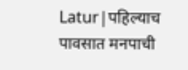Latur|पहिल्याच पावसात मनपाची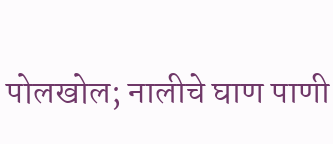पोलखोल; नालीचे घाण पाणी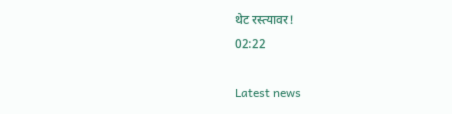थेट रस्त्यावर!
02:22

Latest news